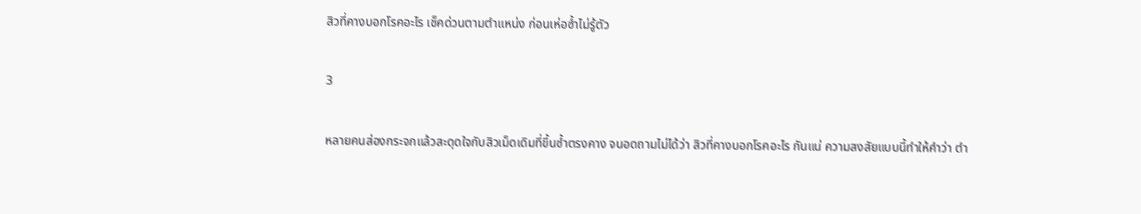สิวที่คางบอกโรคอะไร เช็คด่วนตามตำแหน่ง ก่อนเห่อซ้ำไม่รู้ตัว

3

หลายคนส่องกระจกแล้วสะดุดใจกับสิวเม็ดเดิมที่ขึ้นซ้ำตรงคาง จนอดถามไม่ได้ว่า สิวที่คางบอกโรคอะไร กันแน่ ความสงสัยแบบนี้ทำให้คำว่า ตำ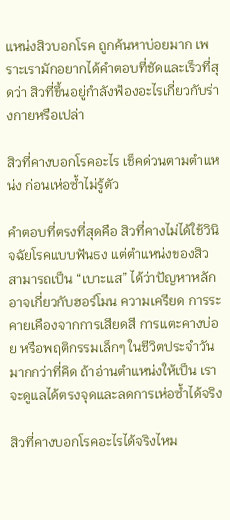แหน่งสิวบอกโรค ถูกค้นหาบ่อยมาก เพราะเรามักอยากได้คำตอบที่ชัดและเร็วที่สุดว่า สิวที่ขึ้นอยู่กำลังฟ้องอะไรเกี่ยวกับร่างกายหรือเปล่า

สิวที่คางบอกโรคอะไร เช็คด่วนตามตำแหน่ง ก่อนเห่อซ้ำไม่รู้ตัว

คำตอบที่ตรงที่สุดคือ สิวที่คางไม่ได้ใช้วินิจฉัยโรคแบบฟันธง แต่ตำแหน่งของสิวสามารถเป็น “เบาะแส” ได้ว่าปัญหาหลักอาจเกี่ยวกับฮอร์โมน ความเครียด การระคายเคืองจากการเสียดสี การแตะคางบ่อย หรือพฤติกรรมเล็กๆ ในชีวิตประจำวันมากกว่าที่คิด ถ้าอ่านตำแหน่งให้เป็น เราจะดูแลได้ตรงจุดและลดการเห่อซ้ำได้จริง

สิวที่คางบอกโรคอะไรได้จริงไหม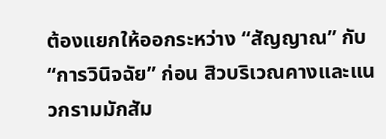ต้องแยกให้ออกระหว่าง “สัญญาณ” กับ “การวินิจฉัย” ก่อน สิวบริเวณคางและแนวกรามมักสัม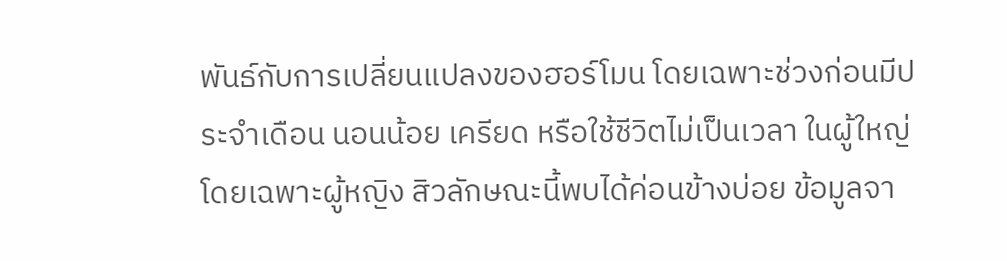พันธ์กับการเปลี่ยนแปลงของฮอร์โมน โดยเฉพาะช่วงก่อนมีประจำเดือน นอนน้อย เครียด หรือใช้ชีวิตไม่เป็นเวลา ในผู้ใหญ่ โดยเฉพาะผู้หญิง สิวลักษณะนี้พบได้ค่อนข้างบ่อย ข้อมูลจา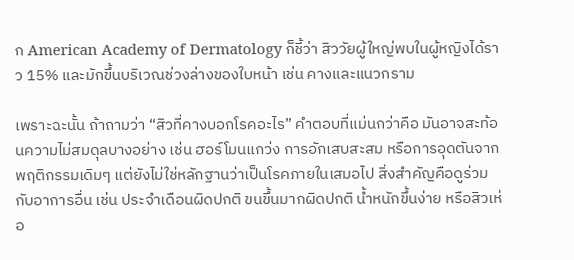ก American Academy of Dermatology ก็ชี้ว่า สิววัยผู้ใหญ่พบในผู้หญิงได้ราว 15% และมักขึ้นบริเวณช่วงล่างของใบหน้า เช่น คางและแนวกราม

เพราะฉะนั้น ถ้าถามว่า “สิวที่คางบอกโรคอะไร” คำตอบที่แม่นกว่าคือ มันอาจสะท้อนความไม่สมดุลบางอย่าง เช่น ฮอร์โมนแกว่ง การอักเสบสะสม หรือการอุดตันจากพฤติกรรมเดิมๆ แต่ยังไม่ใช่หลักฐานว่าเป็นโรคภายในเสมอไป สิ่งสำคัญคือดูร่วมกับอาการอื่น เช่น ประจำเดือนผิดปกติ ขนขึ้นมากผิดปกติ น้ำหนักขึ้นง่าย หรือสิวเห่อ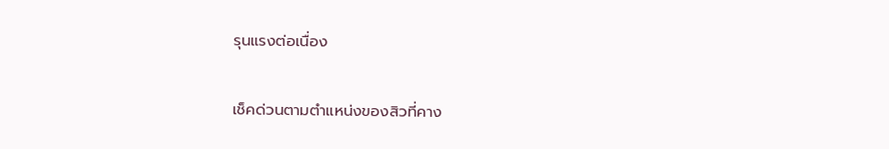รุนแรงต่อเนื่อง

เช็คด่วนตามตำแหน่งของสิวที่คาง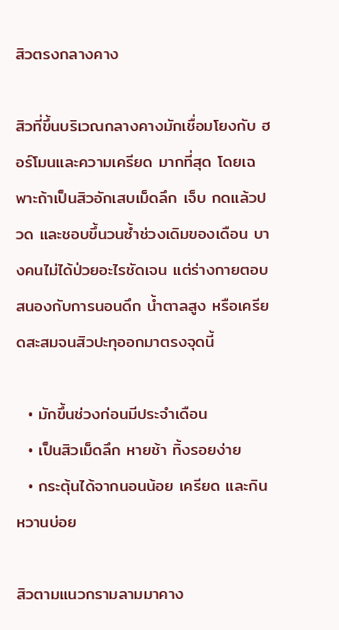สิวตรงกลางคาง

สิวที่ขึ้นบริเวณกลางคางมักเชื่อมโยงกับ ฮอร์โมนและความเครียด มากที่สุด โดยเฉพาะถ้าเป็นสิวอักเสบเม็ดลึก เจ็บ กดแล้วปวด และชอบขึ้นวนซ้ำช่วงเดิมของเดือน บางคนไม่ได้ป่วยอะไรชัดเจน แต่ร่างกายตอบสนองกับการนอนดึก น้ำตาลสูง หรือเครียดสะสมจนสิวปะทุออกมาตรงจุดนี้

  • มักขึ้นช่วงก่อนมีประจำเดือน
  • เป็นสิวเม็ดลึก หายช้า ทิ้งรอยง่าย
  • กระตุ้นได้จากนอนน้อย เครียด และกินหวานบ่อย

สิวตามแนวกรามลามมาคาง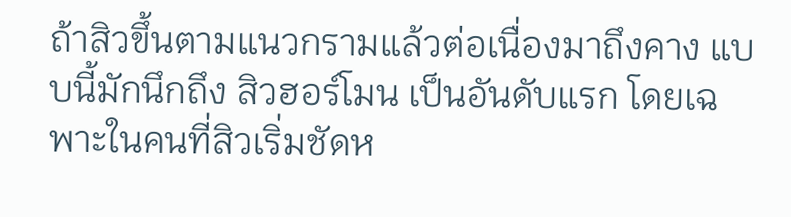ถ้าสิวขึ้นตามแนวกรามแล้วต่อเนื่องมาถึงคาง แบบนี้มักนึกถึง สิวฮอร์โมน เป็นอันดับแรก โดยเฉพาะในคนที่สิวเริ่มชัดห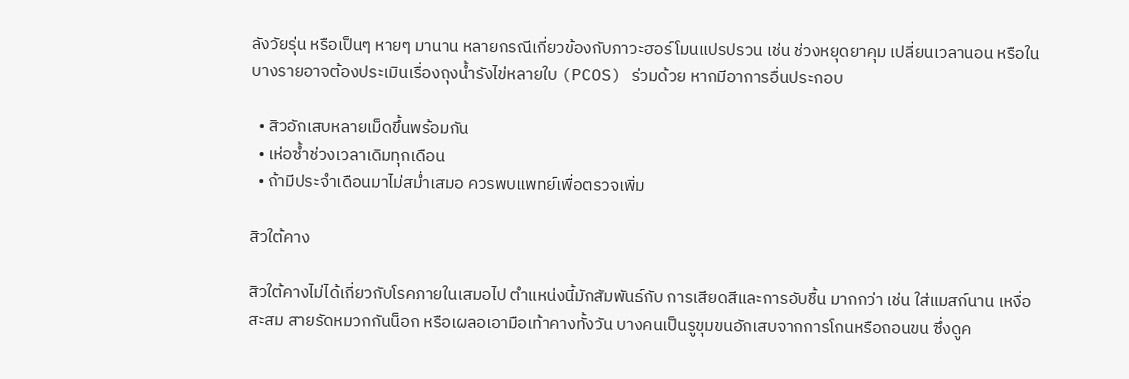ลังวัยรุ่น หรือเป็นๆ หายๆ มานาน หลายกรณีเกี่ยวข้องกับภาวะฮอร์โมนแปรปรวน เช่น ช่วงหยุดยาคุม เปลี่ยนเวลานอน หรือในบางรายอาจต้องประเมินเรื่องถุงน้ำรังไข่หลายใบ (PCOS) ร่วมด้วย หากมีอาการอื่นประกอบ

  • สิวอักเสบหลายเม็ดขึ้นพร้อมกัน
  • เห่อซ้ำช่วงเวลาเดิมทุกเดือน
  • ถ้ามีประจำเดือนมาไม่สม่ำเสมอ ควรพบแพทย์เพื่อตรวจเพิ่ม

สิวใต้คาง

สิวใต้คางไม่ได้เกี่ยวกับโรคภายในเสมอไป ตำแหน่งนี้มักสัมพันธ์กับ การเสียดสีและการอับชื้น มากกว่า เช่น ใส่แมสก์นาน เหงื่อสะสม สายรัดหมวกกันน็อก หรือเผลอเอามือเท้าคางทั้งวัน บางคนเป็นรูขุมขนอักเสบจากการโกนหรือถอนขน ซึ่งดูค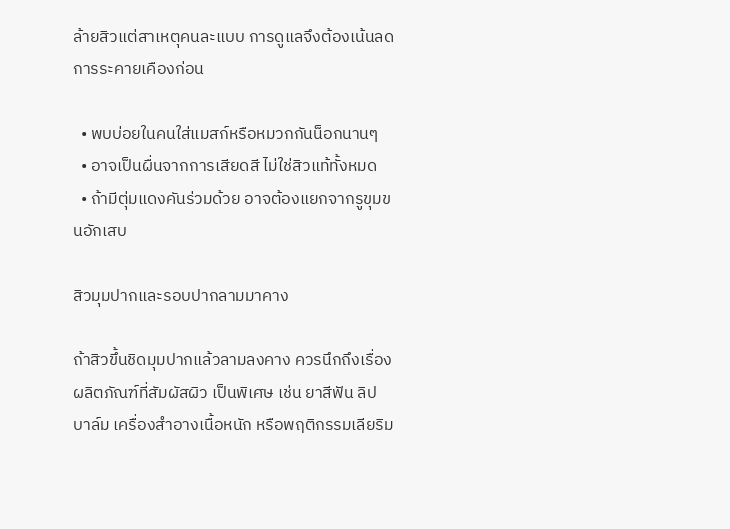ล้ายสิวแต่สาเหตุคนละแบบ การดูแลจึงต้องเน้นลดการระคายเคืองก่อน

  • พบบ่อยในคนใส่แมสก์หรือหมวกกันน็อกนานๆ
  • อาจเป็นผื่นจากการเสียดสี ไม่ใช่สิวแท้ทั้งหมด
  • ถ้ามีตุ่มแดงคันร่วมด้วย อาจต้องแยกจากรูขุมขนอักเสบ

สิวมุมปากและรอบปากลามมาคาง

ถ้าสิวขึ้นชิดมุมปากแล้วลามลงคาง ควรนึกถึงเรื่อง ผลิตภัณฑ์ที่สัมผัสผิว เป็นพิเศษ เช่น ยาสีฟัน ลิปบาล์ม เครื่องสำอางเนื้อหนัก หรือพฤติกรรมเลียริม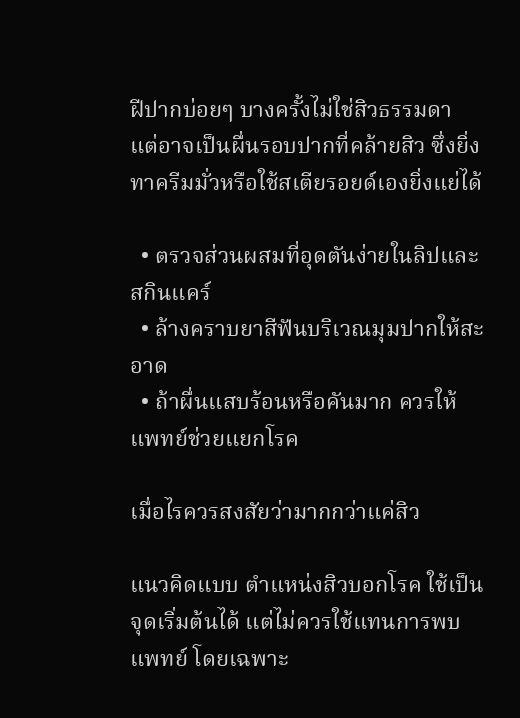ฝีปากบ่อยๆ บางครั้งไม่ใช่สิวธรรมดา แต่อาจเป็นผื่นรอบปากที่คล้ายสิว ซึ่งยิ่งทาครีมมั่วหรือใช้สเตียรอยด์เองยิ่งแย่ได้

  • ตรวจส่วนผสมที่อุดตันง่ายในลิปและสกินแคร์
  • ล้างคราบยาสีฟันบริเวณมุมปากให้สะอาด
  • ถ้าผื่นแสบร้อนหรือคันมาก ควรให้แพทย์ช่วยแยกโรค

เมื่อไรควรสงสัยว่ามากกว่าแค่สิว

แนวคิดแบบ ตำแหน่งสิวบอกโรค ใช้เป็นจุดเริ่มต้นได้ แต่ไม่ควรใช้แทนการพบแพทย์ โดยเฉพาะ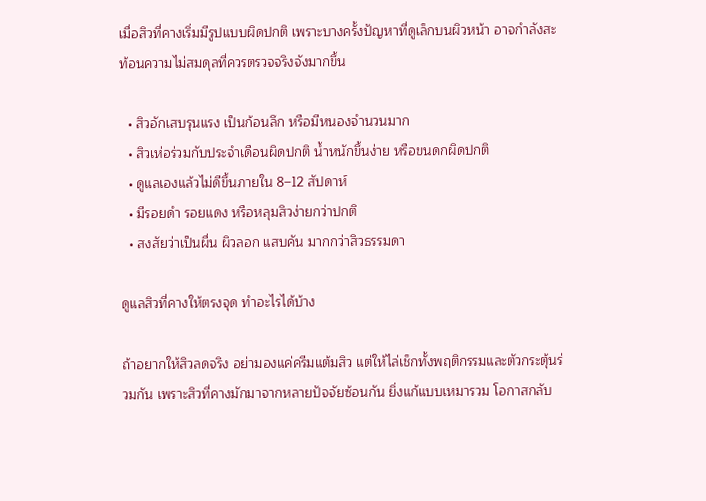เมื่อสิวที่คางเริ่มมีรูปแบบผิดปกติ เพราะบางครั้งปัญหาที่ดูเล็กบนผิวหน้า อาจกำลังสะท้อนความไม่สมดุลที่ควรตรวจจริงจังมากขึ้น

  • สิวอักเสบรุนแรง เป็นก้อนลึก หรือมีหนองจำนวนมาก
  • สิวเห่อร่วมกับประจำเดือนผิดปกติ น้ำหนักขึ้นง่าย หรือขนดกผิดปกติ
  • ดูแลเองแล้วไม่ดีขึ้นภายใน 8–12 สัปดาห์
  • มีรอยดำ รอยแดง หรือหลุมสิวง่ายกว่าปกติ
  • สงสัยว่าเป็นผื่น ผิวลอก แสบคัน มากกว่าสิวธรรมดา

ดูแลสิวที่คางให้ตรงจุด ทำอะไรได้บ้าง

ถ้าอยากให้สิวลดจริง อย่ามองแค่ครีมแต้มสิว แต่ให้ไล่เช็กทั้งพฤติกรรมและตัวกระตุ้นร่วมกัน เพราะสิวที่คางมักมาจากหลายปัจจัยซ้อนกัน ยิ่งแก้แบบเหมารวม โอกาสกลับ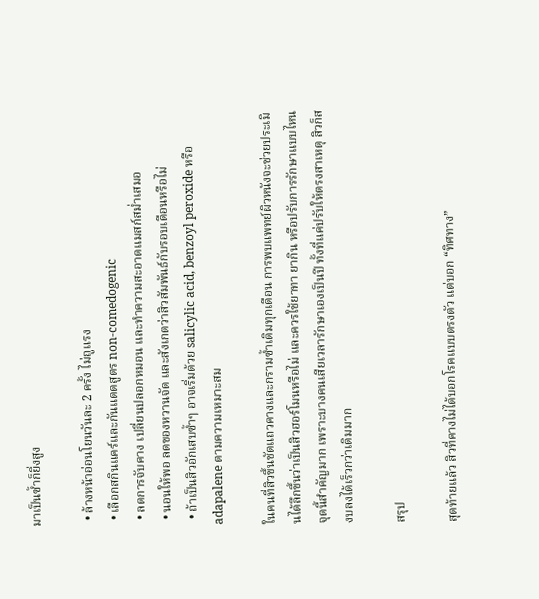มาเป็นซ้ำก็ยิ่งสูง

  • ล้างหน้าอ่อนโยนวันละ 2 ครั้ง ไม่ถูแรง
  • เลือกสกินแคร์และกันแดดสูตร non-comedogenic
  • ลดการจับคาง เปลี่ยนปลอกหมอน และทำความสะอาดแมสก์สม่ำเสมอ
  • นอนให้พอ ลดของหวานจัด และสังเกตว่าสิวสัมพันธ์กับรอบเดือนหรือไม่
  • ถ้าเป็นสิวอักเสบซ้ำๆ อาจเริ่มด้วย salicylic acid, benzoyl peroxide หรือ adapalene ตามความเหมาะสม

ในคนที่สิวขึ้นชัดแถวคางและกรามซ้ำเดิมทุกเดือน การพบแพทย์ผิวหนังจะช่วยประเมินได้ลึกขึ้นว่าเป็นสิวฮอร์โมนหรือไม่ และควรใช้ยาทา ยากิน หรือปรับการรักษาแบบไหน จุดนี้สำคัญมาก เพราะบางคนเสียเวลารักษาเองเป็นปี ทั้งที่แค่ปรับให้ตรงสาเหตุ สิวก็สงบลงได้เร็วกว่าเดิมมาก

สรุป

สุดท้ายแล้ว สิวที่คางไม่ได้บอกโรคแบบตรงตัว แต่บอก “ทิศทาง”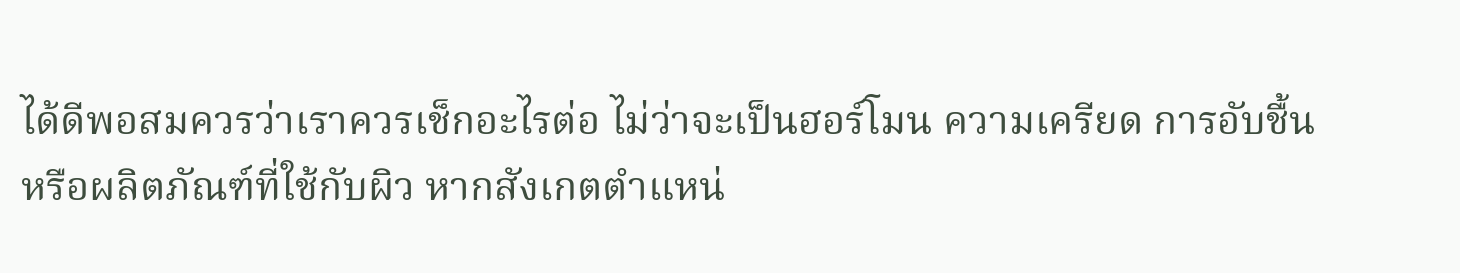ได้ดีพอสมควรว่าเราควรเช็กอะไรต่อ ไม่ว่าจะเป็นฮอร์โมน ความเครียด การอับชื้น หรือผลิตภัณฑ์ที่ใช้กับผิว หากสังเกตตำแหน่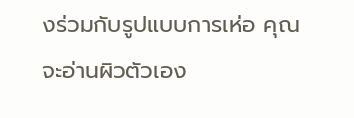งร่วมกับรูปแบบการเห่อ คุณจะอ่านผิวตัวเอง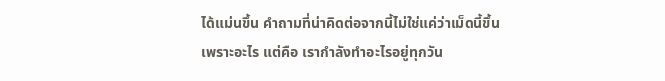ได้แม่นขึ้น คำถามที่น่าคิดต่อจากนี้ไม่ใช่แค่ว่าเม็ดนี้ขึ้นเพราะอะไร แต่คือ เรากำลังทำอะไรอยู่ทุกวัน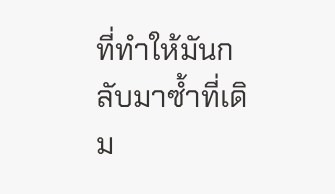ที่ทำให้มันกลับมาซ้ำที่เดิม